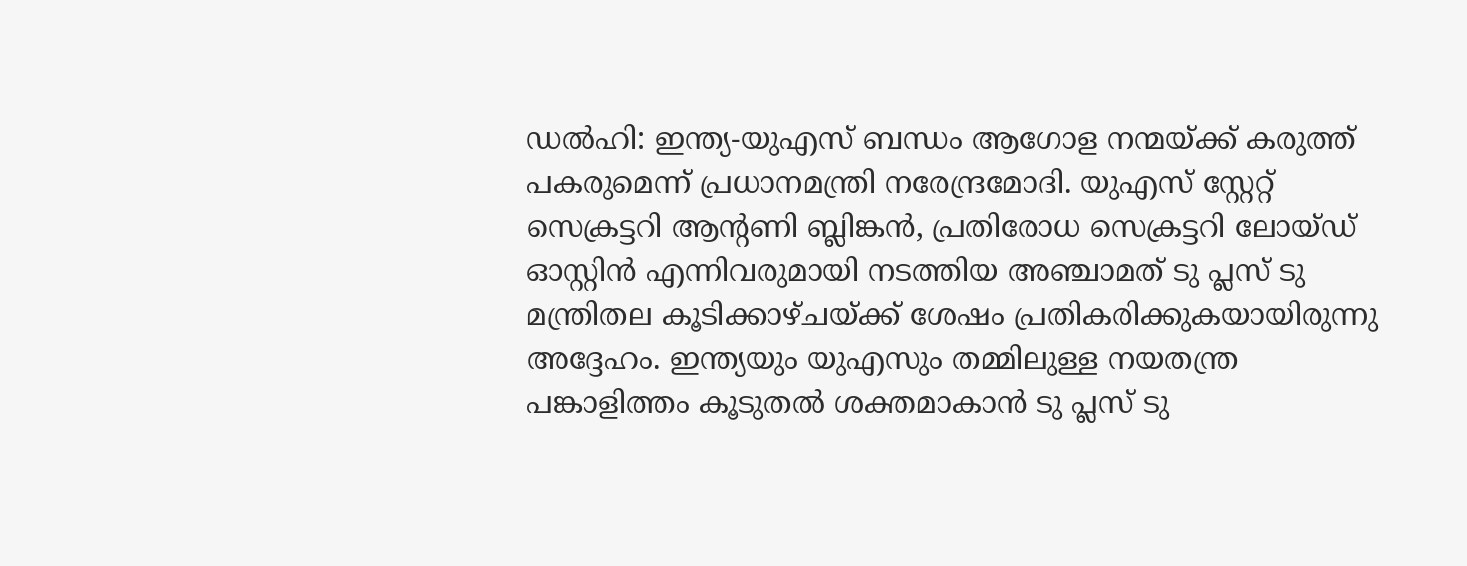ഡൽഹി: ഇന്ത്യ-യുഎസ് ബന്ധം ആഗോള നന്മയ്ക്ക് കരുത്ത് പകരുമെന്ന് പ്രധാനമന്ത്രി നരേന്ദ്രമോദി. യുഎസ് സ്റ്റേറ്റ് സെക്രട്ടറി ആന്റണി ബ്ലിങ്കൻ, പ്രതിരോധ സെക്രട്ടറി ലോയ്ഡ് ഓസ്റ്റിൻ എന്നിവരുമായി നടത്തിയ അഞ്ചാമത് ടു പ്ലസ് ടു മന്ത്രിതല കൂടിക്കാഴ്ചയ്ക്ക് ശേഷം പ്രതികരിക്കുകയായിരുന്നു അദ്ദേഹം. ഇന്ത്യയും യുഎസും തമ്മിലുള്ള നയതന്ത്ര പങ്കാളിത്തം കൂടുതൽ ശക്തമാകാൻ ടു പ്ലസ് ടു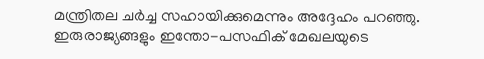മന്ത്രിതല ചർച്ച സഹായിക്കുമെന്നും അദ്ദേഹം പറഞ്ഞു. ഇരുരാജ്യങ്ങളും ഇന്തോ-പസഫിക് മേഖലയുടെ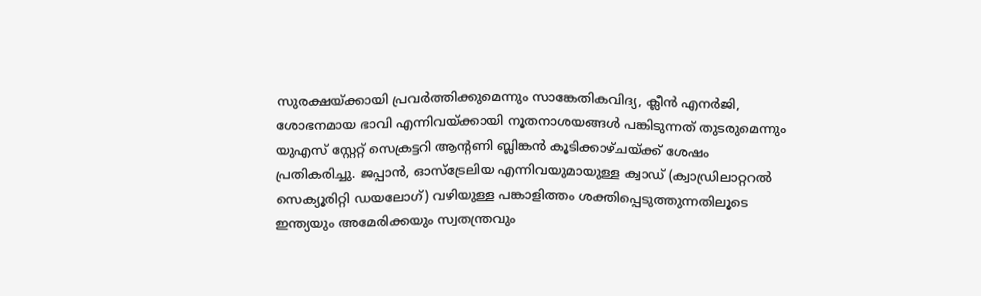സുരക്ഷയ്ക്കായി പ്രവർത്തിക്കുമെന്നും സാങ്കേതികവിദ്യ, ക്ലീൻ എനർജി, ശോഭനമായ ഭാവി എന്നിവയ്ക്കായി നൂതനാശയങ്ങൾ പങ്കിടുന്നത് തുടരുമെന്നും യുഎസ് സ്റ്റേറ്റ് സെക്രട്ടറി ആന്റണി ബ്ലിങ്കൻ കൂടിക്കാഴ്ചയ്ക്ക് ശേഷം പ്രതികരിച്ചു. ജപ്പാൻ, ഓസ്ട്രേലിയ എന്നിവയുമായുള്ള ക്വാഡ് (ക്വാഡ്രിലാറ്ററൽ സെക്യൂരിറ്റി ഡയലോഗ്) വഴിയുള്ള പങ്കാളിത്തം ശക്തിപ്പെടുത്തുന്നതിലൂടെ ഇന്ത്യയും അമേരിക്കയും സ്വതന്ത്രവും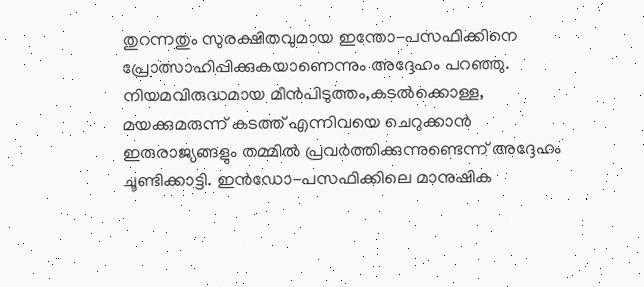തുറന്നതും സുരക്ഷിതവുമായ ഇന്തോ-പസഫിക്കിനെ പ്രോത്സാഹിപ്പിക്കുകയാണെന്നും അദ്ദേഹം പറഞ്ഞു.
നിയമവിരുദ്ധമായ മീൻപിടുത്തം,കടൽക്കൊള്ള, മയക്കുമരുന്ന് കടത്ത് എന്നിവയെ ചെറുക്കാൻ ഇരുരാജ്യങ്ങളും തമ്മിൽ പ്രവർത്തിക്കുന്നുണ്ടെന്ന് അദ്ദേഹം ചൂണ്ടിക്കാട്ടി. ഇൻഡോ-പസഫിക്കിലെ മാനുഷിക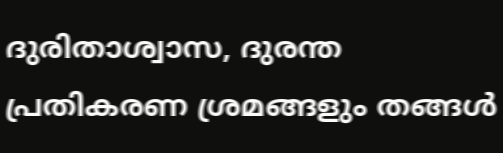ദുരിതാശ്വാസ, ദുരന്ത പ്രതികരണ ശ്രമങ്ങളും തങ്ങൾ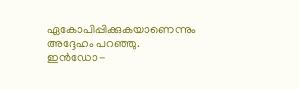ഏകോപിപ്പിക്കുകയാണെന്നും അദ്ദേഹം പറഞ്ഞു. ഇൻഡോ-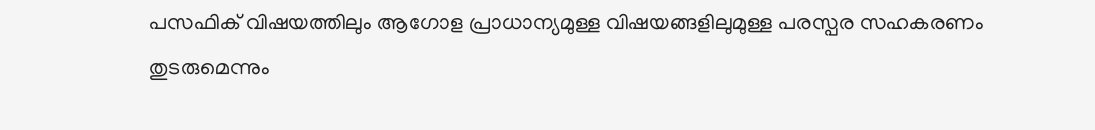പസഫിക് വിഷയത്തിലും ആഗോള പ്രാധാന്യമുള്ള വിഷയങ്ങളിലുമുള്ള പരസ്പര സഹകരണം തുടരുമെന്നും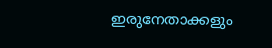ഇരുനേതാക്കളും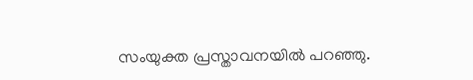സംയുക്ത പ്രസ്താവനയിൽ പറഞ്ഞു.